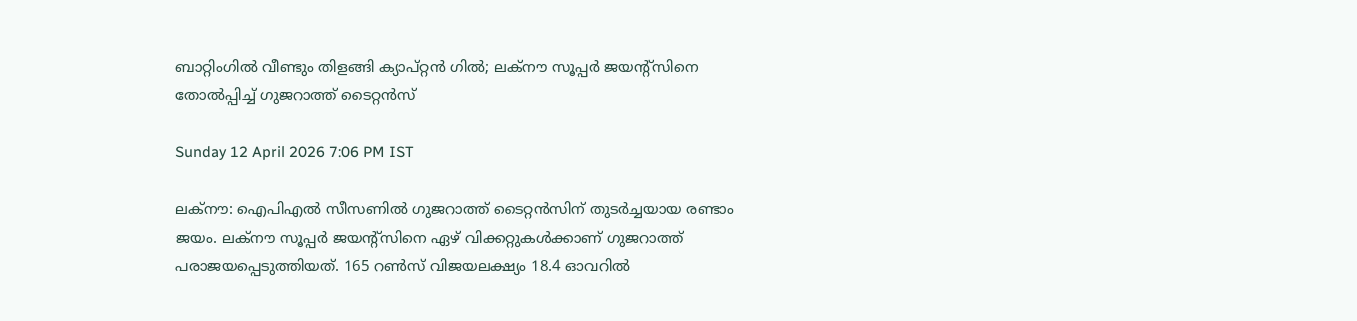ബാറ്റിംഗില്‍ വീണ്ടും തിളങ്ങി ക്യാപ്റ്റന്‍ ഗില്‍; ലക്‌നൗ സൂപ്പര്‍ ജയന്റ്‌സിനെ തോല്‍പ്പിച്ച് ഗുജറാത്ത് ടൈറ്റന്‍സ്

Sunday 12 April 2026 7:06 PM IST

ലക്‌നൗ: ഐപിഎല്‍ സീസണില്‍ ഗുജറാത്ത് ടൈറ്റന്‍സിന് തുടര്‍ച്ചയായ രണ്ടാം ജയം. ലക്‌നൗ സൂപ്പര്‍ ജയന്റ്‌സിനെ ഏഴ് വിക്കറ്റുകള്‍ക്കാണ് ഗുജറാത്ത് പരാജയപ്പെടുത്തിയത്. 165 റണ്‍സ് വിജയലക്ഷ്യം 18.4 ഓവറില്‍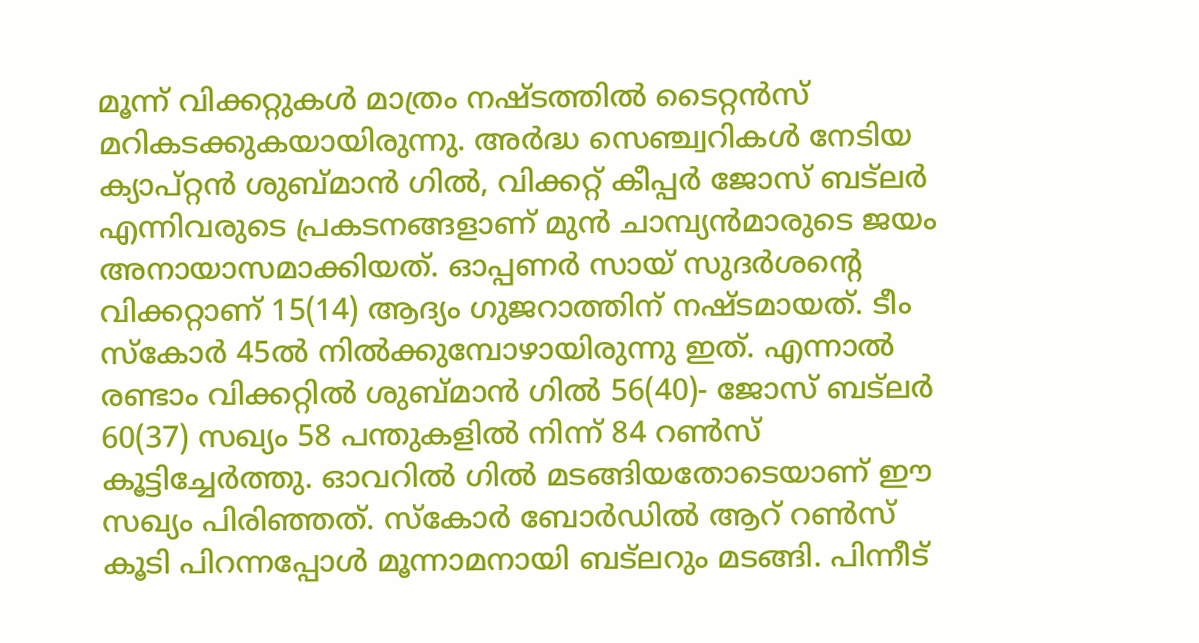മൂന്ന് വിക്കറ്റുകള്‍ മാത്രം നഷ്ടത്തില്‍ ടൈറ്റന്‍സ് മറികടക്കുകയായിരുന്നു. അര്‍ദ്ധ സെഞ്ച്വറികള്‍ നേടിയ ക്യാപ്റ്റന്‍ ശുബ്മാന്‍ ഗില്‍, വിക്കറ്റ് കീപ്പര്‍ ജോസ് ബട്‌ലര്‍ എന്നിവരുടെ പ്രകടനങ്ങളാണ് മുന്‍ ചാമ്പ്യന്‍മാരുടെ ജയം അനായാസമാക്കിയത്. ഓപ്പണര്‍ സായ് സുദര്‍ശന്റെ വിക്കറ്റാണ് 15(14) ആദ്യം ഗുജറാത്തിന് നഷ്ടമായത്. ടീം സ്‌കോര്‍ 45ല്‍ നില്‍ക്കുമ്പോഴായിരുന്നു ഇത്. എന്നാല്‍ രണ്ടാം വിക്കറ്റില്‍ ശുബ്മാന്‍ ഗില്‍ 56(40)- ജോസ് ബട്‌ലര്‍ 60(37) സഖ്യം 58 പന്തുകളില്‍ നിന്ന് 84 റണ്‍സ് കൂട്ടിച്ചേര്‍ത്തു. ഓവറില്‍ ഗില്‍ മടങ്ങിയതോടെയാണ് ഈ സഖ്യം പിരിഞ്ഞത്. സ്‌കോര്‍ ബോര്‍ഡില്‍ ആറ് റണ്‍സ് കൂടി പിറന്നപ്പോള്‍ മൂന്നാമനായി ബട്‌ലറും മടങ്ങി. പിന്നീട്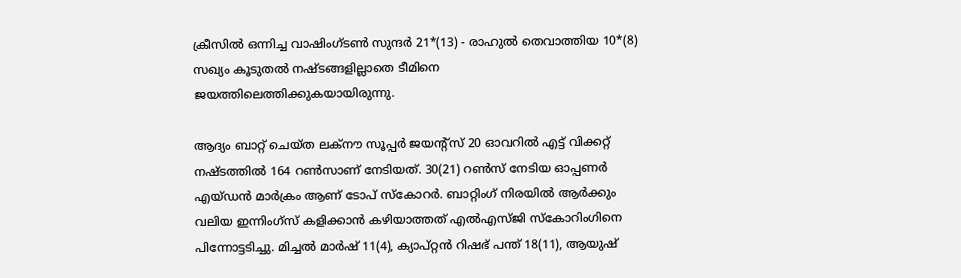ക്രീസില്‍ ഒന്നിച്ച വാഷിംഗ്ടണ്‍ സുന്ദര്‍ 21*(13) - രാഹുല്‍ തെവാത്തിയ 10*(8) സഖ്യം കൂടുതല്‍ നഷ്ടങ്ങളില്ലാതെ ടീമിനെ ജയത്തിലെത്തിക്കുകയായിരുന്നു.

ആദ്യം ബാറ്റ് ചെയ്ത ലക്‌നൗ സൂപ്പര്‍ ജയന്റ്‌സ് 20 ഓവറില്‍ എട്ട് വിക്കറ്റ് നഷ്ടത്തില്‍ 164 റണ്‍സാണ് നേടിയത്. 30(21) റണ്‍സ് നേടിയ ഓപ്പണര്‍ എയ്ഡന്‍ മാര്‍ക്രം ആണ് ടോപ് സ്‌കോറര്‍. ബാറ്റിംഗ് നിരയില്‍ ആര്‍ക്കും വലിയ ഇന്നിംഗ്‌സ് കളിക്കാന്‍ കഴിയാത്തത് എല്‍എസ്ജി സ്‌കോറിംഗിനെ പിന്നോട്ടടിച്ചു. മിച്ചല്‍ മാര്‍ഷ് 11(4), ക്യാപ്റ്റന്‍ റിഷഭ് പന്ത് 18(11), ആയുഷ്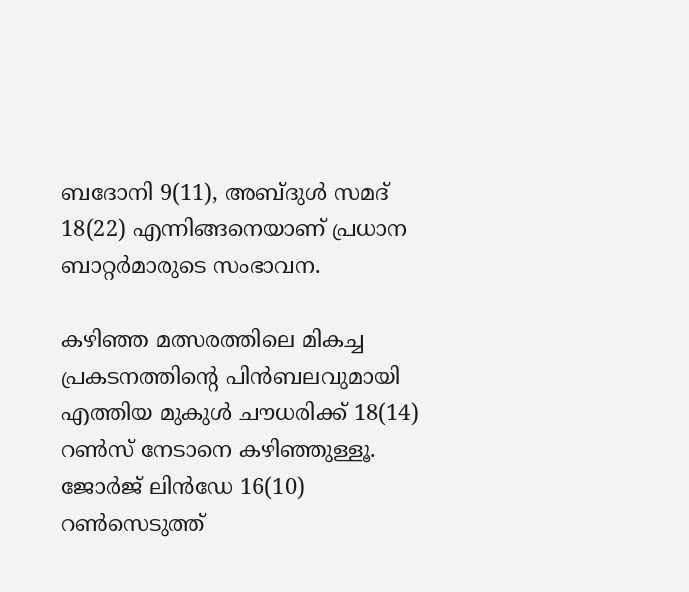ബദോനി 9(11), അബ്ദുള്‍ സമദ് 18(22) എന്നിങ്ങനെയാണ് പ്രധാന ബാറ്റര്‍മാരുടെ സംഭാവന.

കഴിഞ്ഞ മത്സരത്തിലെ മികച്ച പ്രകടനത്തിന്റെ പിന്‍ബലവുമായി എത്തിയ മുകുള്‍ ചൗധരിക്ക് 18(14) റണ്‍സ് നേടാനെ കഴിഞ്ഞുള്ളൂ. ജോര്‍ജ് ലിന്‍ഡേ 16(10) റണ്‍സെടുത്ത്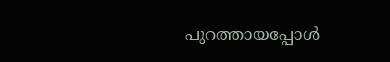പുറത്തായപ്പോള്‍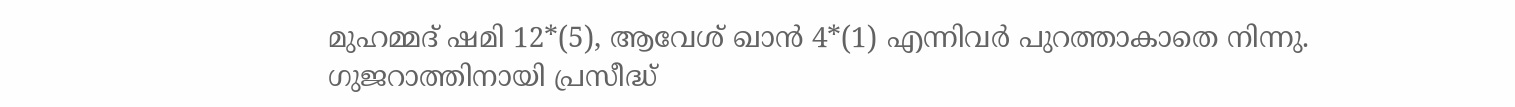മുഹമ്മദ് ഷമി 12*(5), ആവേശ് ഖാന്‍ 4*(1) എന്നിവര്‍ പുറത്താകാതെ നിന്നു. ഗുജറാത്തിനായി പ്രസീദ്ധ്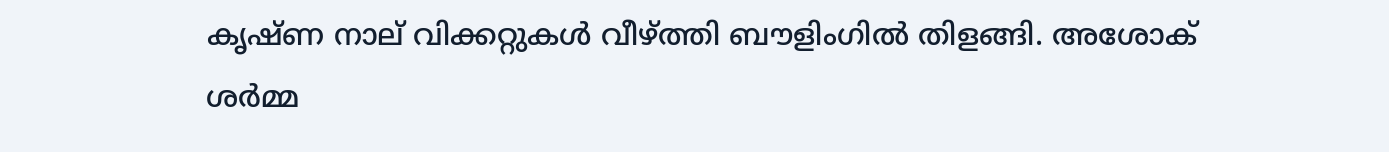കൃഷ്ണ നാല് വിക്കറ്റുകള്‍ വീഴ്ത്തി ബൗളിംഗില്‍ തിളങ്ങി. അശോക് ശര്‍മ്മ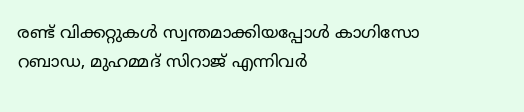രണ്ട് വിക്കറ്റുകള്‍ സ്വന്തമാക്കിയപ്പോള്‍ കാഗിസോ റബാഡ, മുഹമ്മദ് സിറാജ് എന്നിവര്‍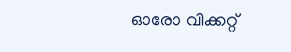ഓരോ വിക്കറ്റ്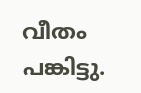വീതം പങ്കിട്ടു.